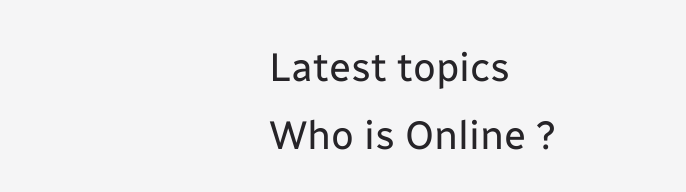Latest topics
Who is Online ?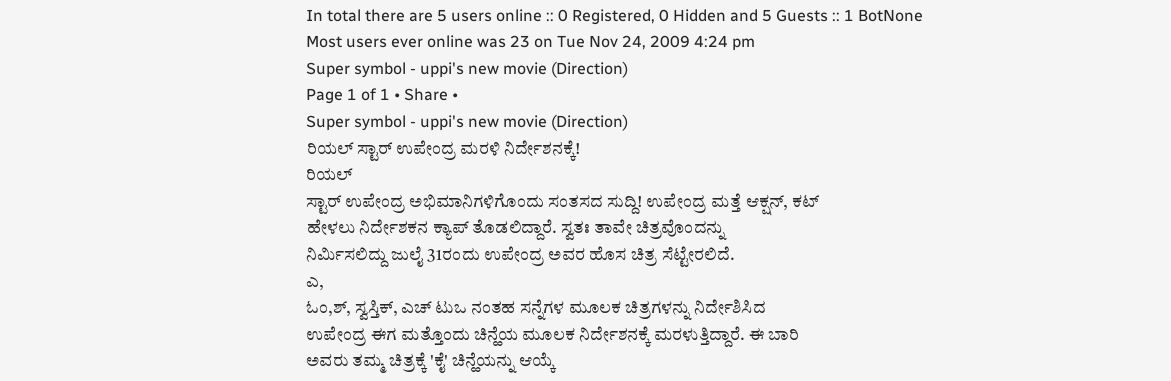In total there are 5 users online :: 0 Registered, 0 Hidden and 5 Guests :: 1 BotNone
Most users ever online was 23 on Tue Nov 24, 2009 4:24 pm
Super symbol - uppi's new movie (Direction)
Page 1 of 1 • Share •
Super symbol - uppi's new movie (Direction)
ರಿಯಲ್ ಸ್ಟಾರ್ ಉಪೇಂದ್ರ ಮರಳಿ ನಿರ್ದೇಶನಕ್ಕೆ!
ರಿಯಲ್
ಸ್ಟಾರ್ ಉಪೇಂದ್ರ ಅಭಿಮಾನಿಗಳಿಗೊಂದು ಸಂತಸದ ಸುದ್ದಿ! ಉಪೇಂದ್ರ ಮತ್ತೆ ಆಕ್ಷನ್, ಕಟ್
ಹೇಳಲು ನಿರ್ದೇಶಕನ ಕ್ಯಾಪ್ ತೊಡಲಿದ್ದಾರೆ. ಸ್ವತಃ ತಾವೇ ಚಿತ್ರವೊಂದನ್ನು
ನಿರ್ಮಿಸಲಿದ್ದು ಜುಲೈ 31ರಂದು ಉಪೇಂದ್ರ ಅವರ ಹೊಸ ಚಿತ್ರ ಸೆಟ್ಟೇರಲಿದೆ.
ಎ,
ಓಂ,ಶ್, ಸ್ವಸ್ತಿಕ್, ಎಚ್ ಟುಒ ನಂತಹ ಸನ್ನೆಗಳ ಮೂಲಕ ಚಿತ್ರಗಳನ್ನು ನಿರ್ದೇಶಿಸಿದ
ಉಪೇಂದ್ರ ಈಗ ಮತ್ತೊಂದು ಚಿನ್ಹೆಯ ಮೂಲಕ ನಿರ್ದೇಶನಕ್ಕೆ ಮರಳುತ್ತಿದ್ದಾರೆ. ಈ ಬಾರಿ
ಅವರು ತಮ್ಮ ಚಿತ್ರಕ್ಕೆ 'ಕೈ' ಚಿನ್ಹೆಯನ್ನು ಆಯ್ಕೆ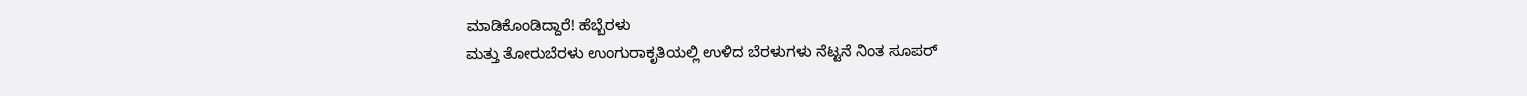ಮಾಡಿಕೊಂಡಿದ್ದಾರೆ! ಹೆಬ್ಬೆರಳು
ಮತ್ತು ತೋರುಬೆರಳು ಉಂಗುರಾಕೃತಿಯಲ್ಲಿ ಉಳಿದ ಬೆರಳುಗಳು ನೆಟ್ಟನೆ ನಿಂತ ಸೂಪರ್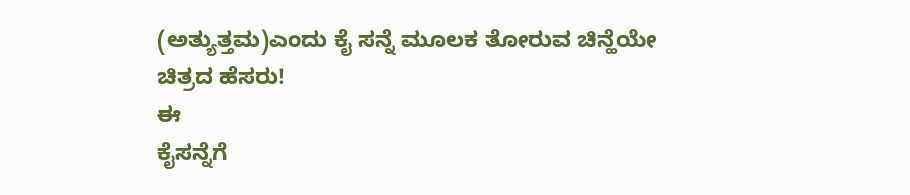(ಅತ್ಯುತ್ತಮ)ಎಂದು ಕೈ ಸನ್ನೆ ಮೂಲಕ ತೋರುವ ಚಿನ್ಹೆಯೇ ಚಿತ್ರದ ಹೆಸರು!
ಈ
ಕೈಸನ್ನೆಗೆ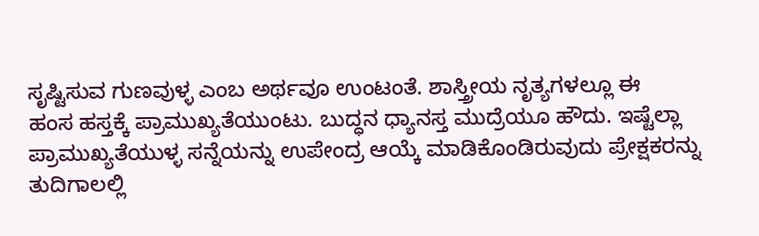ಸೃಷ್ಟಿಸುವ ಗುಣವುಳ್ಳ ಎಂಬ ಅರ್ಥವೂ ಉಂಟಂತೆ. ಶಾಸ್ತ್ರೀಯ ನೃತ್ಯಗಳಲ್ಲೂ ಈ
ಹಂಸ ಹಸ್ತಕ್ಕೆ ಪ್ರಾಮುಖ್ಯತೆಯುಂಟು. ಬುದ್ಧನ ಧ್ಯಾನಸ್ತ ಮುದ್ರೆಯೂ ಹೌದು. ಇಷ್ಟೆಲ್ಲಾ
ಪ್ರಾಮುಖ್ಯತೆಯುಳ್ಳ ಸನ್ನೆಯನ್ನು ಉಪೇಂದ್ರ ಆಯ್ಕೆ ಮಾಡಿಕೊಂಡಿರುವುದು ಪ್ರೇಕ್ಷಕರನ್ನು
ತುದಿಗಾಲಲ್ಲಿ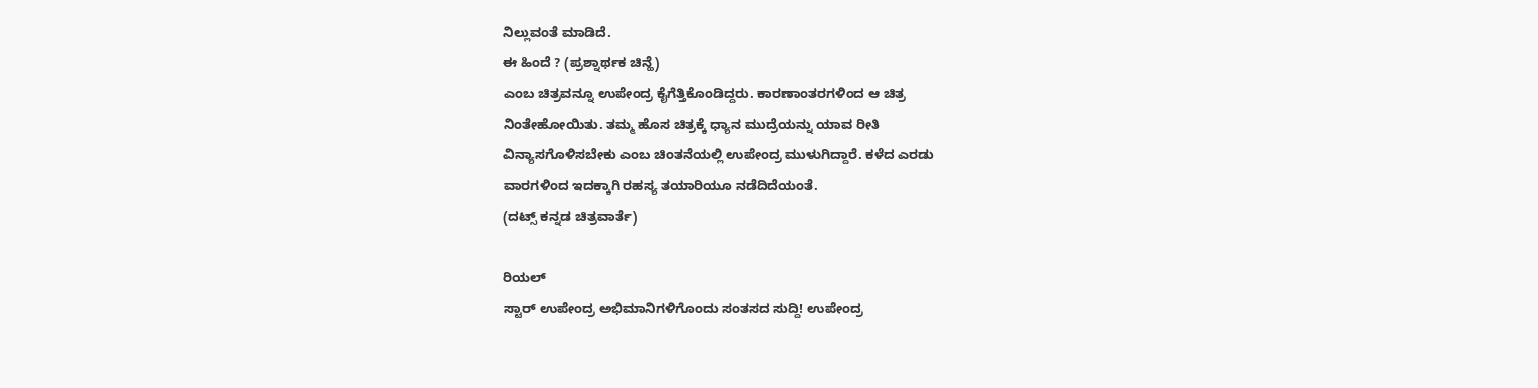ನಿಲ್ಲುವಂತೆ ಮಾಡಿದೆ.
ಈ ಹಿಂದೆ ? (ಪ್ರಶ್ನಾರ್ಥಕ ಚಿನ್ಹೆ)
ಎಂಬ ಚಿತ್ರವನ್ನೂ ಉಪೇಂದ್ರ ಕೈಗೆತ್ತಿಕೊಂಡಿದ್ದರು. ಕಾರಣಾಂತರಗಳಿಂದ ಆ ಚಿತ್ರ
ನಿಂತೇಹೋಯಿತು. ತಮ್ಮ ಹೊಸ ಚಿತ್ರಕ್ಕೆ ಧ್ಯಾನ ಮುದ್ರೆಯನ್ನು ಯಾವ ರೀತಿ
ವಿನ್ಯಾಸಗೊಳಿಸಬೇಕು ಎಂಬ ಚಿಂತನೆಯಲ್ಲಿ ಉಪೇಂದ್ರ ಮುಳುಗಿದ್ದಾರೆ. ಕಳೆದ ಎರಡು
ವಾರಗಳಿಂದ ಇದಕ್ಕಾಗಿ ರಹಸ್ಯ ತಯಾರಿಯೂ ನಡೆದಿದೆಯಂತೆ.
(ದಟ್ಸ್ ಕನ್ನಡ ಚಿತ್ರವಾರ್ತೆ)

ರಿಯಲ್
ಸ್ಟಾರ್ ಉಪೇಂದ್ರ ಅಭಿಮಾನಿಗಳಿಗೊಂದು ಸಂತಸದ ಸುದ್ದಿ! ಉಪೇಂದ್ರ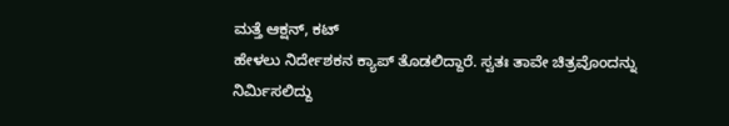ಮತ್ತೆ ಆಕ್ಷನ್, ಕಟ್
ಹೇಳಲು ನಿರ್ದೇಶಕನ ಕ್ಯಾಪ್ ತೊಡಲಿದ್ದಾರೆ. ಸ್ವತಃ ತಾವೇ ಚಿತ್ರವೊಂದನ್ನು
ನಿರ್ಮಿಸಲಿದ್ದು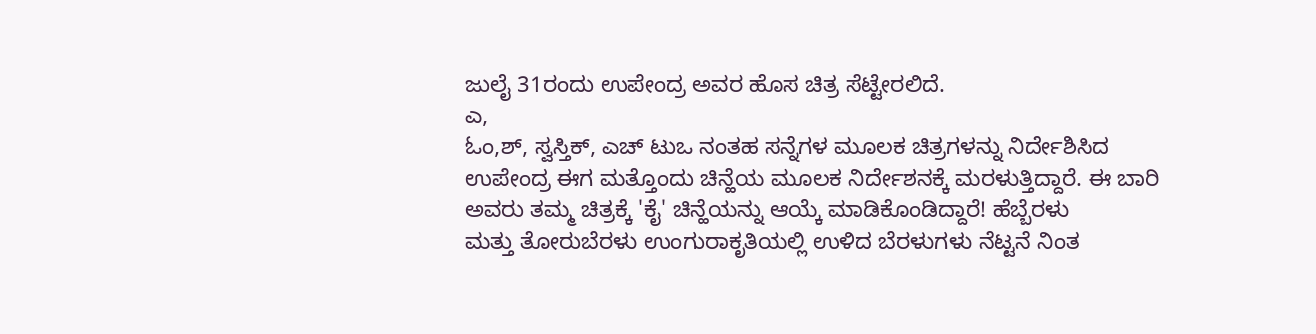ಜುಲೈ 31ರಂದು ಉಪೇಂದ್ರ ಅವರ ಹೊಸ ಚಿತ್ರ ಸೆಟ್ಟೇರಲಿದೆ.
ಎ,
ಓಂ,ಶ್, ಸ್ವಸ್ತಿಕ್, ಎಚ್ ಟುಒ ನಂತಹ ಸನ್ನೆಗಳ ಮೂಲಕ ಚಿತ್ರಗಳನ್ನು ನಿರ್ದೇಶಿಸಿದ
ಉಪೇಂದ್ರ ಈಗ ಮತ್ತೊಂದು ಚಿನ್ಹೆಯ ಮೂಲಕ ನಿರ್ದೇಶನಕ್ಕೆ ಮರಳುತ್ತಿದ್ದಾರೆ. ಈ ಬಾರಿ
ಅವರು ತಮ್ಮ ಚಿತ್ರಕ್ಕೆ 'ಕೈ' ಚಿನ್ಹೆಯನ್ನು ಆಯ್ಕೆ ಮಾಡಿಕೊಂಡಿದ್ದಾರೆ! ಹೆಬ್ಬೆರಳು
ಮತ್ತು ತೋರುಬೆರಳು ಉಂಗುರಾಕೃತಿಯಲ್ಲಿ ಉಳಿದ ಬೆರಳುಗಳು ನೆಟ್ಟನೆ ನಿಂತ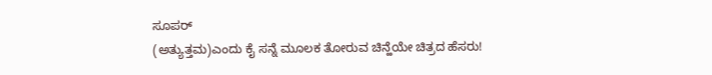ಸೂಪರ್
(ಅತ್ಯುತ್ತಮ)ಎಂದು ಕೈ ಸನ್ನೆ ಮೂಲಕ ತೋರುವ ಚಿನ್ಹೆಯೇ ಚಿತ್ರದ ಹೆಸರು!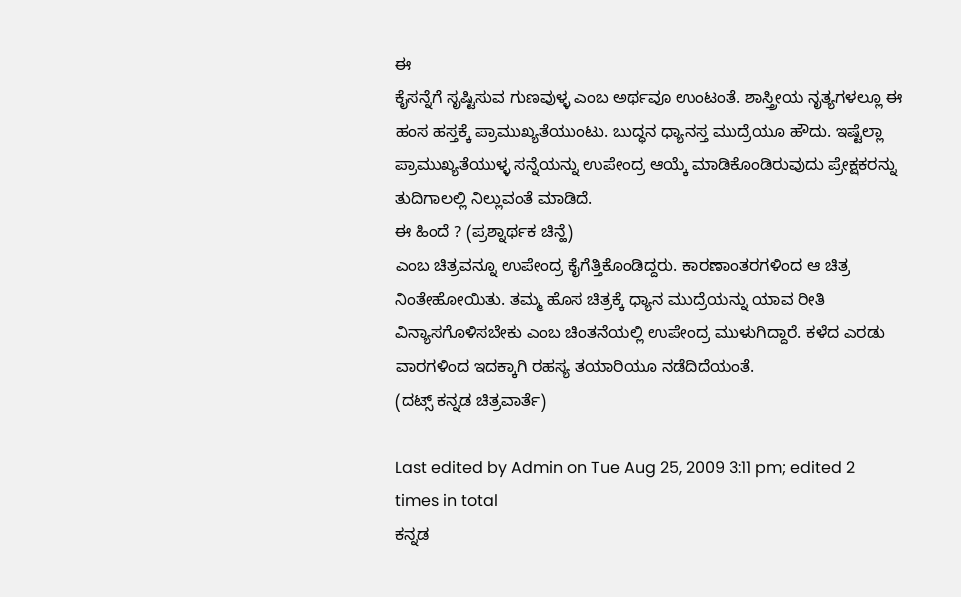ಈ
ಕೈಸನ್ನೆಗೆ ಸೃಷ್ಟಿಸುವ ಗುಣವುಳ್ಳ ಎಂಬ ಅರ್ಥವೂ ಉಂಟಂತೆ. ಶಾಸ್ತ್ರೀಯ ನೃತ್ಯಗಳಲ್ಲೂ ಈ
ಹಂಸ ಹಸ್ತಕ್ಕೆ ಪ್ರಾಮುಖ್ಯತೆಯುಂಟು. ಬುದ್ಧನ ಧ್ಯಾನಸ್ತ ಮುದ್ರೆಯೂ ಹೌದು. ಇಷ್ಟೆಲ್ಲಾ
ಪ್ರಾಮುಖ್ಯತೆಯುಳ್ಳ ಸನ್ನೆಯನ್ನು ಉಪೇಂದ್ರ ಆಯ್ಕೆ ಮಾಡಿಕೊಂಡಿರುವುದು ಪ್ರೇಕ್ಷಕರನ್ನು
ತುದಿಗಾಲಲ್ಲಿ ನಿಲ್ಲುವಂತೆ ಮಾಡಿದೆ.
ಈ ಹಿಂದೆ ? (ಪ್ರಶ್ನಾರ್ಥಕ ಚಿನ್ಹೆ)
ಎಂಬ ಚಿತ್ರವನ್ನೂ ಉಪೇಂದ್ರ ಕೈಗೆತ್ತಿಕೊಂಡಿದ್ದರು. ಕಾರಣಾಂತರಗಳಿಂದ ಆ ಚಿತ್ರ
ನಿಂತೇಹೋಯಿತು. ತಮ್ಮ ಹೊಸ ಚಿತ್ರಕ್ಕೆ ಧ್ಯಾನ ಮುದ್ರೆಯನ್ನು ಯಾವ ರೀತಿ
ವಿನ್ಯಾಸಗೊಳಿಸಬೇಕು ಎಂಬ ಚಿಂತನೆಯಲ್ಲಿ ಉಪೇಂದ್ರ ಮುಳುಗಿದ್ದಾರೆ. ಕಳೆದ ಎರಡು
ವಾರಗಳಿಂದ ಇದಕ್ಕಾಗಿ ರಹಸ್ಯ ತಯಾರಿಯೂ ನಡೆದಿದೆಯಂತೆ.
(ದಟ್ಸ್ ಕನ್ನಡ ಚಿತ್ರವಾರ್ತೆ)

Last edited by Admin on Tue Aug 25, 2009 3:11 pm; edited 2 times in total
ಕನ್ನಡ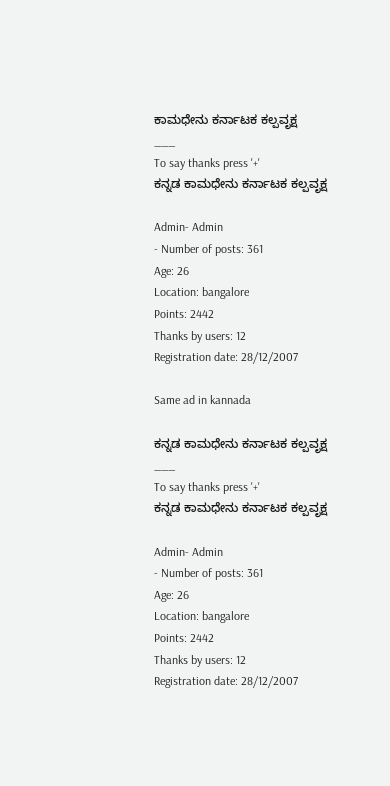ಕಾಮಧೇನು ಕರ್ನಾಟಕ ಕಲ್ಪವೃಕ್ಷ
___
To say thanks press '+'
ಕನ್ನಡ ಕಾಮಧೇನು ಕರ್ನಾಟಕ ಕಲ್ಪವೃಕ್ಷ

Admin- Admin
- Number of posts: 361
Age: 26
Location: bangalore
Points: 2442
Thanks by users: 12
Registration date: 28/12/2007

Same ad in kannada

ಕನ್ನಡ ಕಾಮಧೇನು ಕರ್ನಾಟಕ ಕಲ್ಪವೃಕ್ಷ
___
To say thanks press '+'
ಕನ್ನಡ ಕಾಮಧೇನು ಕರ್ನಾಟಕ ಕಲ್ಪವೃಕ್ಷ

Admin- Admin
- Number of posts: 361
Age: 26
Location: bangalore
Points: 2442
Thanks by users: 12
Registration date: 28/12/2007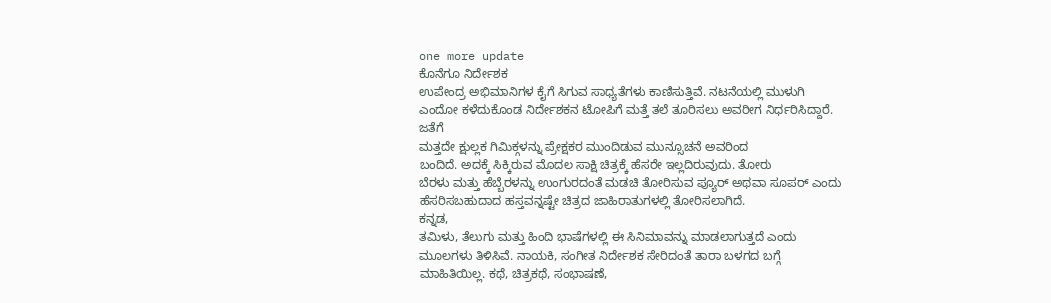one more update
ಕೊನೆಗೂ ನಿರ್ದೇಶಕ
ಉಪೇಂದ್ರ ಅಭಿಮಾನಿಗಳ ಕೈಗೆ ಸಿಗುವ ಸಾಧ್ಯತೆಗಳು ಕಾಣಿಸುತ್ತಿವೆ. ನಟನೆಯಲ್ಲಿ ಮುಳುಗಿ
ಎಂದೋ ಕಳೆದುಕೊಂಡ ನಿರ್ದೇಶಕನ ಟೋಪಿಗೆ ಮತ್ತೆ ತಲೆ ತೂರಿಸಲು ಅವರೀಗ ನಿರ್ಧರಿಸಿದ್ದಾರೆ.
ಜತೆಗೆ
ಮತ್ತದೇ ಕ್ಷುಲ್ಲಕ ಗಿಮಿಕ್ಗಳನ್ನು ಪ್ರೇಕ್ಷಕರ ಮುಂದಿಡುವ ಮುನ್ಸೂಚನೆ ಅವರಿಂದ
ಬಂದಿದೆ. ಅದಕ್ಕೆ ಸಿಕ್ಕಿರುವ ಮೊದಲ ಸಾಕ್ಷಿ ಚಿತ್ರಕ್ಕೆ ಹೆಸರೇ ಇಲ್ಲದಿರುವುದು. ತೋರು
ಬೆರಳು ಮತ್ತು ಹೆಬ್ಬೆರಳನ್ನು ಉಂಗುರದಂತೆ ಮಡಚಿ ತೋರಿಸುವ ಪ್ಯೂರ್ ಅಥವಾ ಸೂಪರ್ ಎಂದು
ಹೆಸರಿಸಬಹುದಾದ ಹಸ್ತವನ್ನಷ್ಟೇ ಚಿತ್ರದ ಜಾಹಿರಾತುಗಳಲ್ಲಿ ತೋರಿಸಲಾಗಿದೆ.
ಕನ್ನಡ,
ತಮಿಳು, ತೆಲುಗು ಮತ್ತು ಹಿಂದಿ ಭಾಷೆಗಳಲ್ಲಿ ಈ ಸಿನಿಮಾವನ್ನು ಮಾಡಲಾಗುತ್ತದೆ ಎಂದು
ಮೂಲಗಳು ತಿಳಿಸಿವೆ. ನಾಯಕಿ, ಸಂಗೀತ ನಿರ್ದೇಶಕ ಸೇರಿದಂತೆ ತಾರಾ ಬಳಗದ ಬಗ್ಗೆ
ಮಾಹಿತಿಯಿಲ್ಲ. ಕಥೆ, ಚಿತ್ರಕಥೆ, ಸಂಭಾಷಣೆ,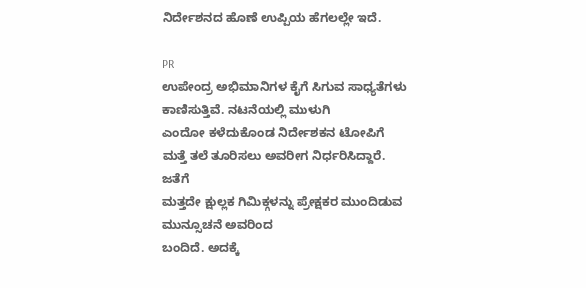ನಿರ್ದೇಶನದ ಹೊಣೆ ಉಪ್ಪಿಯ ಹೆಗಲಲ್ಲೇ ಇದೆ.

PR
ಉಪೇಂದ್ರ ಅಭಿಮಾನಿಗಳ ಕೈಗೆ ಸಿಗುವ ಸಾಧ್ಯತೆಗಳು ಕಾಣಿಸುತ್ತಿವೆ. ನಟನೆಯಲ್ಲಿ ಮುಳುಗಿ
ಎಂದೋ ಕಳೆದುಕೊಂಡ ನಿರ್ದೇಶಕನ ಟೋಪಿಗೆ ಮತ್ತೆ ತಲೆ ತೂರಿಸಲು ಅವರೀಗ ನಿರ್ಧರಿಸಿದ್ದಾರೆ.
ಜತೆಗೆ
ಮತ್ತದೇ ಕ್ಷುಲ್ಲಕ ಗಿಮಿಕ್ಗಳನ್ನು ಪ್ರೇಕ್ಷಕರ ಮುಂದಿಡುವ ಮುನ್ಸೂಚನೆ ಅವರಿಂದ
ಬಂದಿದೆ. ಅದಕ್ಕೆ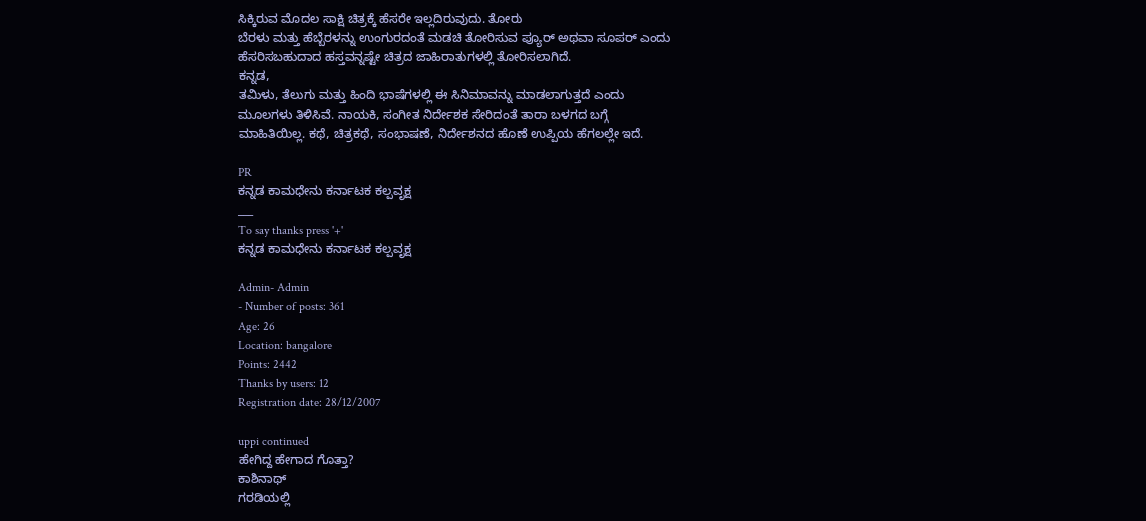ಸಿಕ್ಕಿರುವ ಮೊದಲ ಸಾಕ್ಷಿ ಚಿತ್ರಕ್ಕೆ ಹೆಸರೇ ಇಲ್ಲದಿರುವುದು. ತೋರು
ಬೆರಳು ಮತ್ತು ಹೆಬ್ಬೆರಳನ್ನು ಉಂಗುರದಂತೆ ಮಡಚಿ ತೋರಿಸುವ ಪ್ಯೂರ್ ಅಥವಾ ಸೂಪರ್ ಎಂದು
ಹೆಸರಿಸಬಹುದಾದ ಹಸ್ತವನ್ನಷ್ಟೇ ಚಿತ್ರದ ಜಾಹಿರಾತುಗಳಲ್ಲಿ ತೋರಿಸಲಾಗಿದೆ.
ಕನ್ನಡ,
ತಮಿಳು, ತೆಲುಗು ಮತ್ತು ಹಿಂದಿ ಭಾಷೆಗಳಲ್ಲಿ ಈ ಸಿನಿಮಾವನ್ನು ಮಾಡಲಾಗುತ್ತದೆ ಎಂದು
ಮೂಲಗಳು ತಿಳಿಸಿವೆ. ನಾಯಕಿ, ಸಂಗೀತ ನಿರ್ದೇಶಕ ಸೇರಿದಂತೆ ತಾರಾ ಬಳಗದ ಬಗ್ಗೆ
ಮಾಹಿತಿಯಿಲ್ಲ. ಕಥೆ, ಚಿತ್ರಕಥೆ, ಸಂಭಾಷಣೆ, ನಿರ್ದೇಶನದ ಹೊಣೆ ಉಪ್ಪಿಯ ಹೆಗಲಲ್ಲೇ ಇದೆ.

PR
ಕನ್ನಡ ಕಾಮಧೇನು ಕರ್ನಾಟಕ ಕಲ್ಪವೃಕ್ಷ
___
To say thanks press '+'
ಕನ್ನಡ ಕಾಮಧೇನು ಕರ್ನಾಟಕ ಕಲ್ಪವೃಕ್ಷ

Admin- Admin
- Number of posts: 361
Age: 26
Location: bangalore
Points: 2442
Thanks by users: 12
Registration date: 28/12/2007

uppi continued
ಹೇಗಿದ್ದ ಹೇಗಾದ ಗೊತ್ತಾ?
ಕಾಶಿನಾಥ್
ಗರಡಿಯಲ್ಲಿ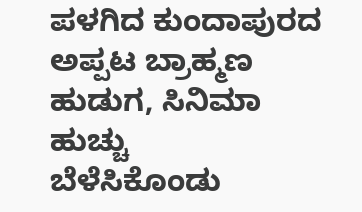ಪಳಗಿದ ಕುಂದಾಪುರದ ಅಪ್ಪಟ ಬ್ರಾಹ್ಮಣ ಹುಡುಗ, ಸಿನಿಮಾ ಹುಚ್ಚು
ಬೆಳೆಸಿಕೊಂಡು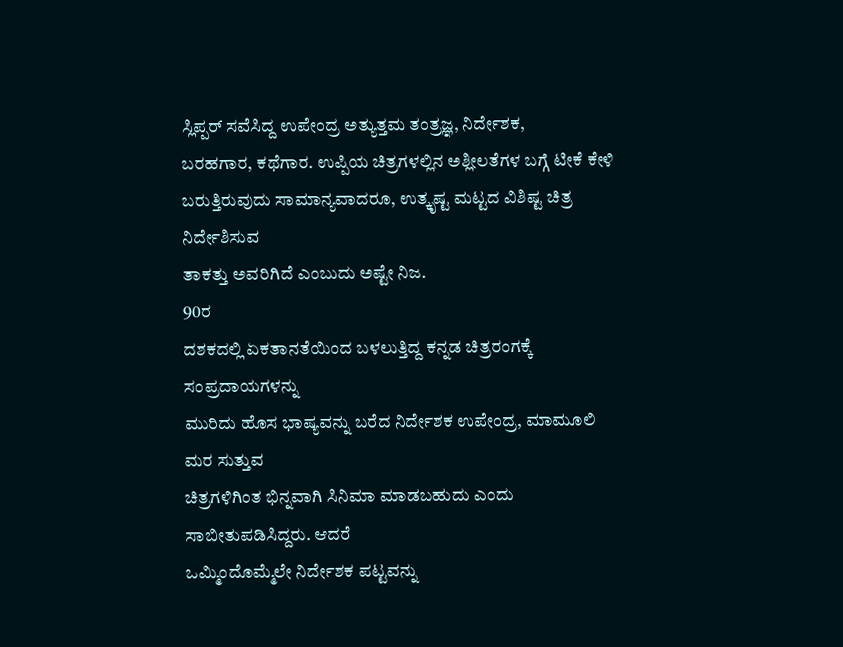ಸ್ಲಿಪ್ಪರ್ ಸವೆಸಿದ್ದ ಉಪೇಂದ್ರ ಅತ್ಯುತ್ತಮ ತಂತ್ರಜ್ಞ, ನಿರ್ದೇಶಕ,
ಬರಹಗಾರ, ಕಥೆಗಾರ. ಉಪ್ಪಿಯ ಚಿತ್ರಗಳಲ್ಲಿನ ಅಶ್ಲೀಲತೆಗಳ ಬಗ್ಗೆ ಟೀಕೆ ಕೇಳಿ
ಬರುತ್ತಿರುವುದು ಸಾಮಾನ್ಯವಾದರೂ, ಉತ್ಕೃಷ್ಟ ಮಟ್ಟದ ವಿಶಿಷ್ಟ ಚಿತ್ರ ನಿರ್ದೇಶಿಸುವ
ತಾಕತ್ತು ಅವರಿಗಿದೆ ಎಂಬುದು ಅಷ್ಟೇ ನಿಜ.
90ರ
ದಶಕದಲ್ಲಿ ಏಕತಾನತೆಯಿಂದ ಬಳಲುತ್ತಿದ್ದ ಕನ್ನಡ ಚಿತ್ರರಂಗಕ್ಕೆ ಸಂಪ್ರದಾಯಗಳನ್ನು
ಮುರಿದು ಹೊಸ ಭಾಷ್ಯವನ್ನು ಬರೆದ ನಿರ್ದೇಶಕ ಉಪೇಂದ್ರ, ಮಾಮೂಲಿ ಮರ ಸುತ್ತುವ
ಚಿತ್ರಗಳಿಗಿಂತ ಭಿನ್ನವಾಗಿ ಸಿನಿಮಾ ಮಾಡಬಹುದು ಎಂದು ಸಾಬೀತುಪಡಿಸಿದ್ದರು. ಆದರೆ
ಒಮ್ಮಿಂದೊಮ್ಮೆಲೇ ನಿರ್ದೇಶಕ ಪಟ್ಟವನ್ನು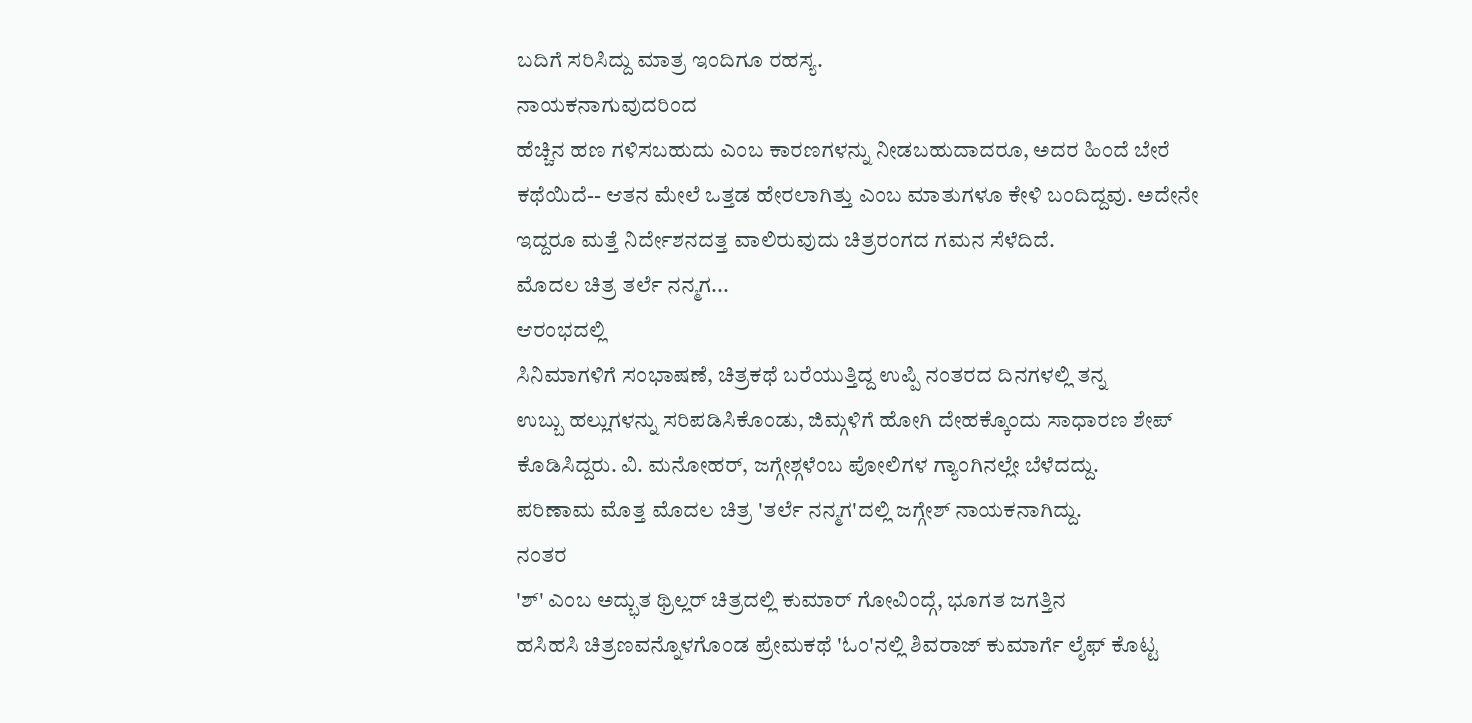ಬದಿಗೆ ಸರಿಸಿದ್ದು ಮಾತ್ರ ಇಂದಿಗೂ ರಹಸ್ಯ.
ನಾಯಕನಾಗುವುದರಿಂದ
ಹೆಚ್ಚಿನ ಹಣ ಗಳಿಸಬಹುದು ಎಂಬ ಕಾರಣಗಳನ್ನು ನೀಡಬಹುದಾದರೂ, ಅದರ ಹಿಂದೆ ಬೇರೆ
ಕಥೆಯಿದೆ-- ಆತನ ಮೇಲೆ ಒತ್ತಡ ಹೇರಲಾಗಿತ್ತು ಎಂಬ ಮಾತುಗಳೂ ಕೇಳಿ ಬಂದಿದ್ದವು. ಅದೇನೇ
ಇದ್ದರೂ ಮತ್ತೆ ನಿರ್ದೇಶನದತ್ತ ವಾಲಿರುವುದು ಚಿತ್ರರಂಗದ ಗಮನ ಸೆಳೆದಿದೆ.
ಮೊದಲ ಚಿತ್ರ ತರ್ಲೆ ನನ್ಮಗ...
ಆರಂಭದಲ್ಲಿ
ಸಿನಿಮಾಗಳಿಗೆ ಸಂಭಾಷಣೆ, ಚಿತ್ರಕಥೆ ಬರೆಯುತ್ತಿದ್ದ ಉಪ್ಪಿ ನಂತರದ ದಿನಗಳಲ್ಲಿ ತನ್ನ
ಉಬ್ಬು ಹಲ್ಲುಗಳನ್ನು ಸರಿಪಡಿಸಿಕೊಂಡು, ಜಿಮ್ಗಳಿಗೆ ಹೋಗಿ ದೇಹಕ್ಕೊಂದು ಸಾಧಾರಣ ಶೇಪ್
ಕೊಡಿಸಿದ್ದರು. ವಿ. ಮನೋಹರ್, ಜಗ್ಗೇಶ್ಗಳೆಂಬ ಪೋಲಿಗಳ ಗ್ಯಾಂಗಿನಲ್ಲೇ ಬೆಳೆದದ್ದು.
ಪರಿಣಾಮ ಮೊತ್ತ ಮೊದಲ ಚಿತ್ರ 'ತರ್ಲೆ ನನ್ಮಗ'ದಲ್ಲಿ ಜಗ್ಗೇಶ್ ನಾಯಕನಾಗಿದ್ದು.
ನಂತರ
'ಶ್' ಎಂಬ ಅದ್ಭುತ ಥ್ರಿಲ್ಲರ್ ಚಿತ್ರದಲ್ಲಿ ಕುಮಾರ್ ಗೋವಿಂದ್ಗೆ, ಭೂಗತ ಜಗತ್ತಿನ
ಹಸಿಹಸಿ ಚಿತ್ರಣವನ್ನೊಳಗೊಂಡ ಪ್ರೇಮಕಥೆ 'ಓಂ'ನಲ್ಲಿ ಶಿವರಾಜ್ ಕುಮಾರ್ಗೆ ಲೈಫ್ ಕೊಟ್ಟ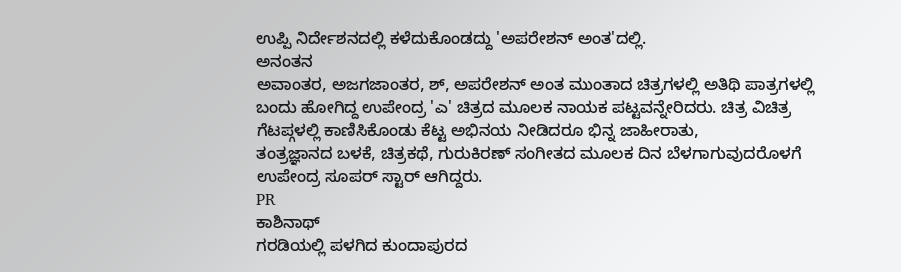ಉಪ್ಪಿ ನಿರ್ದೇಶನದಲ್ಲಿ ಕಳೆದುಕೊಂಡದ್ದು 'ಅಪರೇಶನ್ ಅಂತ'ದಲ್ಲಿ.
ಅನಂತನ
ಅವಾಂತರ, ಅಜಗಜಾಂತರ, ಶ್, ಅಪರೇಶನ್ ಅಂತ ಮುಂತಾದ ಚಿತ್ರಗಳಲ್ಲಿ ಅತಿಥಿ ಪಾತ್ರಗಳಲ್ಲಿ
ಬಂದು ಹೋಗಿದ್ದ ಉಪೇಂದ್ರ 'ಎ' ಚಿತ್ರದ ಮೂಲಕ ನಾಯಕ ಪಟ್ಟವನ್ನೇರಿದರು. ಚಿತ್ರ ವಿಚಿತ್ರ
ಗೆಟಪ್ಗಳಲ್ಲಿ ಕಾಣಿಸಿಕೊಂಡು ಕೆಟ್ಟ ಅಭಿನಯ ನೀಡಿದರೂ ಭಿನ್ನ ಜಾಹೀರಾತು,
ತಂತ್ರಜ್ಞಾನದ ಬಳಕೆ, ಚಿತ್ರಕಥೆ, ಗುರುಕಿರಣ್ ಸಂಗೀತದ ಮೂಲಕ ದಿನ ಬೆಳಗಾಗುವುದರೊಳಗೆ
ಉಪೇಂದ್ರ ಸೂಪರ್ ಸ್ಟಾರ್ ಆಗಿದ್ದರು.
PR
ಕಾಶಿನಾಥ್
ಗರಡಿಯಲ್ಲಿ ಪಳಗಿದ ಕುಂದಾಪುರದ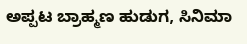ಅಪ್ಪಟ ಬ್ರಾಹ್ಮಣ ಹುಡುಗ, ಸಿನಿಮಾ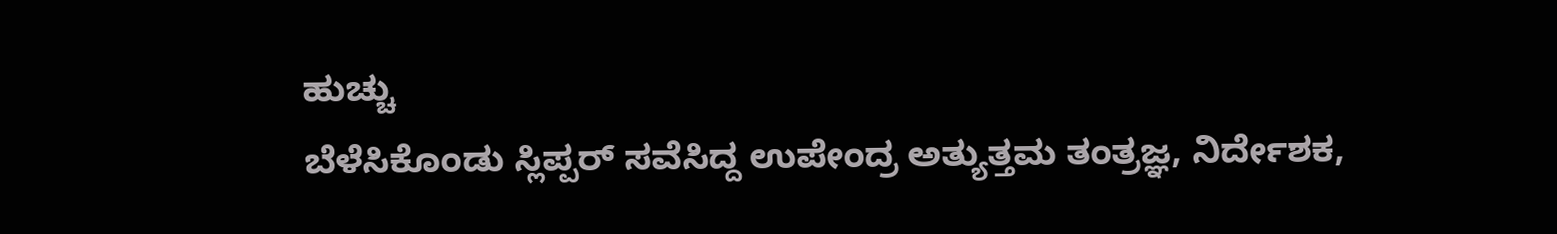ಹುಚ್ಚು
ಬೆಳೆಸಿಕೊಂಡು ಸ್ಲಿಪ್ಪರ್ ಸವೆಸಿದ್ದ ಉಪೇಂದ್ರ ಅತ್ಯುತ್ತಮ ತಂತ್ರಜ್ಞ, ನಿರ್ದೇಶಕ,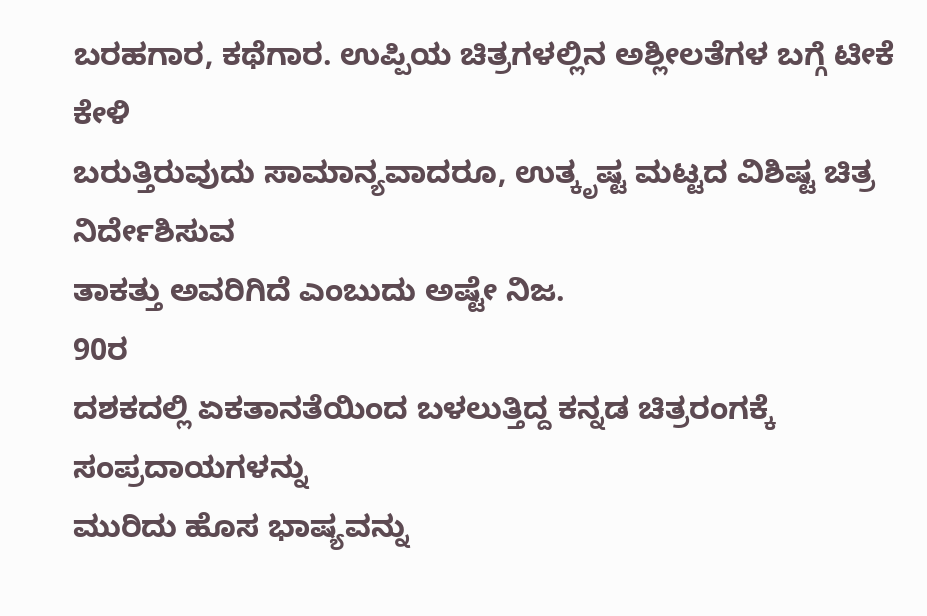ಬರಹಗಾರ, ಕಥೆಗಾರ. ಉಪ್ಪಿಯ ಚಿತ್ರಗಳಲ್ಲಿನ ಅಶ್ಲೀಲತೆಗಳ ಬಗ್ಗೆ ಟೀಕೆ ಕೇಳಿ
ಬರುತ್ತಿರುವುದು ಸಾಮಾನ್ಯವಾದರೂ, ಉತ್ಕೃಷ್ಟ ಮಟ್ಟದ ವಿಶಿಷ್ಟ ಚಿತ್ರ ನಿರ್ದೇಶಿಸುವ
ತಾಕತ್ತು ಅವರಿಗಿದೆ ಎಂಬುದು ಅಷ್ಟೇ ನಿಜ.
90ರ
ದಶಕದಲ್ಲಿ ಏಕತಾನತೆಯಿಂದ ಬಳಲುತ್ತಿದ್ದ ಕನ್ನಡ ಚಿತ್ರರಂಗಕ್ಕೆ ಸಂಪ್ರದಾಯಗಳನ್ನು
ಮುರಿದು ಹೊಸ ಭಾಷ್ಯವನ್ನು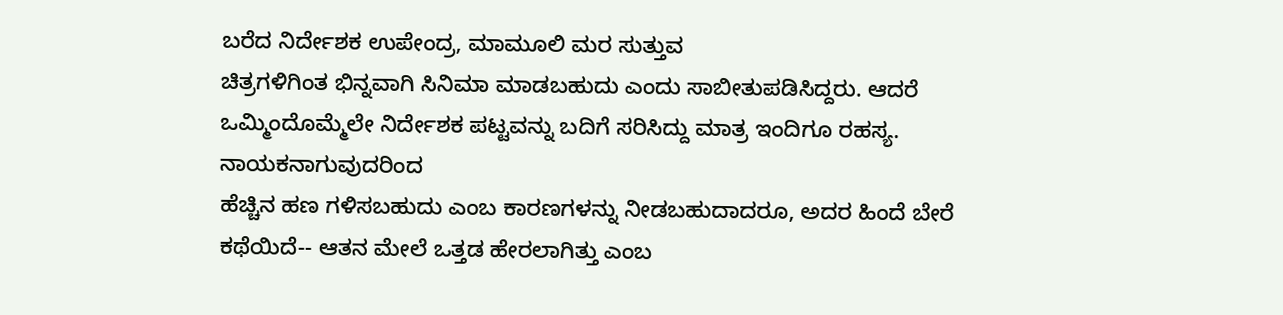ಬರೆದ ನಿರ್ದೇಶಕ ಉಪೇಂದ್ರ, ಮಾಮೂಲಿ ಮರ ಸುತ್ತುವ
ಚಿತ್ರಗಳಿಗಿಂತ ಭಿನ್ನವಾಗಿ ಸಿನಿಮಾ ಮಾಡಬಹುದು ಎಂದು ಸಾಬೀತುಪಡಿಸಿದ್ದರು. ಆದರೆ
ಒಮ್ಮಿಂದೊಮ್ಮೆಲೇ ನಿರ್ದೇಶಕ ಪಟ್ಟವನ್ನು ಬದಿಗೆ ಸರಿಸಿದ್ದು ಮಾತ್ರ ಇಂದಿಗೂ ರಹಸ್ಯ.
ನಾಯಕನಾಗುವುದರಿಂದ
ಹೆಚ್ಚಿನ ಹಣ ಗಳಿಸಬಹುದು ಎಂಬ ಕಾರಣಗಳನ್ನು ನೀಡಬಹುದಾದರೂ, ಅದರ ಹಿಂದೆ ಬೇರೆ
ಕಥೆಯಿದೆ-- ಆತನ ಮೇಲೆ ಒತ್ತಡ ಹೇರಲಾಗಿತ್ತು ಎಂಬ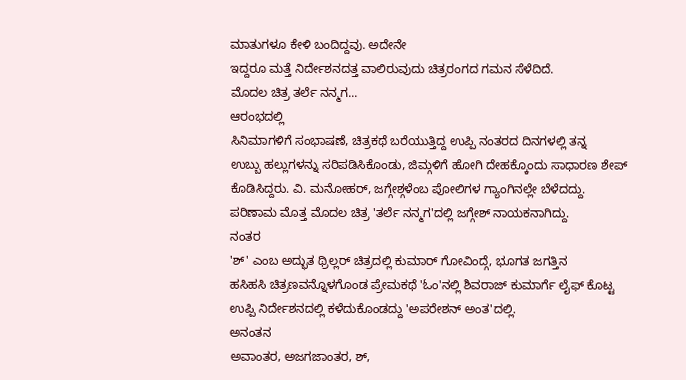ಮಾತುಗಳೂ ಕೇಳಿ ಬಂದಿದ್ದವು. ಅದೇನೇ
ಇದ್ದರೂ ಮತ್ತೆ ನಿರ್ದೇಶನದತ್ತ ವಾಲಿರುವುದು ಚಿತ್ರರಂಗದ ಗಮನ ಸೆಳೆದಿದೆ.
ಮೊದಲ ಚಿತ್ರ ತರ್ಲೆ ನನ್ಮಗ...
ಆರಂಭದಲ್ಲಿ
ಸಿನಿಮಾಗಳಿಗೆ ಸಂಭಾಷಣೆ, ಚಿತ್ರಕಥೆ ಬರೆಯುತ್ತಿದ್ದ ಉಪ್ಪಿ ನಂತರದ ದಿನಗಳಲ್ಲಿ ತನ್ನ
ಉಬ್ಬು ಹಲ್ಲುಗಳನ್ನು ಸರಿಪಡಿಸಿಕೊಂಡು, ಜಿಮ್ಗಳಿಗೆ ಹೋಗಿ ದೇಹಕ್ಕೊಂದು ಸಾಧಾರಣ ಶೇಪ್
ಕೊಡಿಸಿದ್ದರು. ವಿ. ಮನೋಹರ್, ಜಗ್ಗೇಶ್ಗಳೆಂಬ ಪೋಲಿಗಳ ಗ್ಯಾಂಗಿನಲ್ಲೇ ಬೆಳೆದದ್ದು.
ಪರಿಣಾಮ ಮೊತ್ತ ಮೊದಲ ಚಿತ್ರ 'ತರ್ಲೆ ನನ್ಮಗ'ದಲ್ಲಿ ಜಗ್ಗೇಶ್ ನಾಯಕನಾಗಿದ್ದು.
ನಂತರ
'ಶ್' ಎಂಬ ಅದ್ಭುತ ಥ್ರಿಲ್ಲರ್ ಚಿತ್ರದಲ್ಲಿ ಕುಮಾರ್ ಗೋವಿಂದ್ಗೆ, ಭೂಗತ ಜಗತ್ತಿನ
ಹಸಿಹಸಿ ಚಿತ್ರಣವನ್ನೊಳಗೊಂಡ ಪ್ರೇಮಕಥೆ 'ಓಂ'ನಲ್ಲಿ ಶಿವರಾಜ್ ಕುಮಾರ್ಗೆ ಲೈಫ್ ಕೊಟ್ಟ
ಉಪ್ಪಿ ನಿರ್ದೇಶನದಲ್ಲಿ ಕಳೆದುಕೊಂಡದ್ದು 'ಅಪರೇಶನ್ ಅಂತ'ದಲ್ಲಿ.
ಅನಂತನ
ಅವಾಂತರ, ಅಜಗಜಾಂತರ, ಶ್,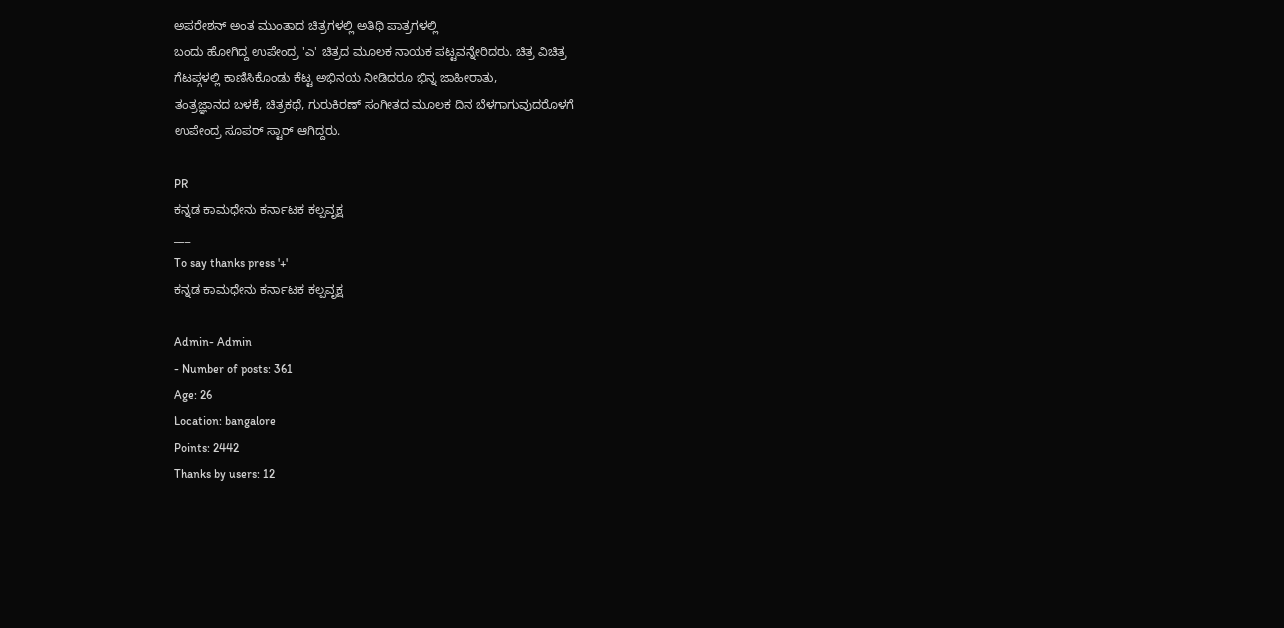ಅಪರೇಶನ್ ಅಂತ ಮುಂತಾದ ಚಿತ್ರಗಳಲ್ಲಿ ಅತಿಥಿ ಪಾತ್ರಗಳಲ್ಲಿ
ಬಂದು ಹೋಗಿದ್ದ ಉಪೇಂದ್ರ 'ಎ' ಚಿತ್ರದ ಮೂಲಕ ನಾಯಕ ಪಟ್ಟವನ್ನೇರಿದರು. ಚಿತ್ರ ವಿಚಿತ್ರ
ಗೆಟಪ್ಗಳಲ್ಲಿ ಕಾಣಿಸಿಕೊಂಡು ಕೆಟ್ಟ ಅಭಿನಯ ನೀಡಿದರೂ ಭಿನ್ನ ಜಾಹೀರಾತು,
ತಂತ್ರಜ್ಞಾನದ ಬಳಕೆ, ಚಿತ್ರಕಥೆ, ಗುರುಕಿರಣ್ ಸಂಗೀತದ ಮೂಲಕ ದಿನ ಬೆಳಗಾಗುವುದರೊಳಗೆ
ಉಪೇಂದ್ರ ಸೂಪರ್ ಸ್ಟಾರ್ ಆಗಿದ್ದರು.

PR
ಕನ್ನಡ ಕಾಮಧೇನು ಕರ್ನಾಟಕ ಕಲ್ಪವೃಕ್ಷ
___
To say thanks press '+'
ಕನ್ನಡ ಕಾಮಧೇನು ಕರ್ನಾಟಕ ಕಲ್ಪವೃಕ್ಷ

Admin- Admin
- Number of posts: 361
Age: 26
Location: bangalore
Points: 2442
Thanks by users: 12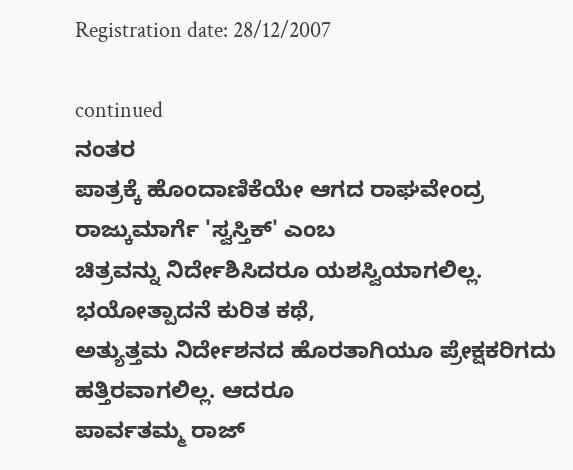Registration date: 28/12/2007

continued
ನಂತರ
ಪಾತ್ರಕ್ಕೆ ಹೊಂದಾಣಿಕೆಯೇ ಆಗದ ರಾಘವೇಂದ್ರ ರಾಜ್ಕುಮಾರ್ಗೆ 'ಸ್ವಸ್ತಿಕ್' ಎಂಬ
ಚಿತ್ರವನ್ನು ನಿರ್ದೇಶಿಸಿದರೂ ಯಶಸ್ವಿಯಾಗಲಿಲ್ಲ. ಭಯೋತ್ಪಾದನೆ ಕುರಿತ ಕಥೆ,
ಅತ್ಯುತ್ತಮ ನಿರ್ದೇಶನದ ಹೊರತಾಗಿಯೂ ಪ್ರೇಕ್ಷಕರಿಗದು ಹತ್ತಿರವಾಗಲಿಲ್ಲ. ಆದರೂ
ಪಾರ್ವತಮ್ಮ ರಾಜ್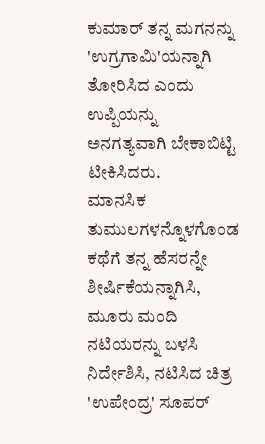ಕುಮಾರ್ ತನ್ನ ಮಗನನ್ನು 'ಉಗ್ರಗಾಮಿ'ಯನ್ನಾಗಿ ತೋರಿಸಿದ ಎಂದು
ಉಪ್ಪಿಯನ್ನು ಅನಗತ್ಯವಾಗಿ ಬೇಕಾಬಿಟ್ಟಿ ಟೀಕಿಸಿದರು.
ಮಾನಸಿಕ
ತುಮುಲಗಳನ್ನೊಳಗೊಂಡ ಕಥೆಗೆ ತನ್ನ ಹೆಸರನ್ನೇ ಶೀರ್ಷಿಕೆಯನ್ನಾಗಿಸಿ, ಮೂರು ಮಂದಿ
ನಟಿಯರನ್ನು ಬಳಸಿ ನಿರ್ದೇಶಿಸಿ, ನಟಿಸಿದ ಚಿತ್ರ 'ಉಪೇಂದ್ರ' ಸೂಪರ್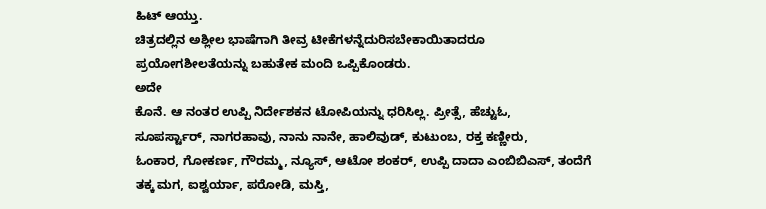ಹಿಟ್ ಆಯ್ತು.
ಚಿತ್ರದಲ್ಲಿನ ಅಶ್ಲೀಲ ಭಾಷೆಗಾಗಿ ತೀವ್ರ ಟೀಕೆಗಳನ್ನೆದುರಿಸಬೇಕಾಯಿತಾದರೂ
ಪ್ರಯೋಗಶೀಲತೆಯನ್ನು ಬಹುತೇಕ ಮಂದಿ ಒಪ್ಪಿಕೊಂಡರು.
ಅದೇ
ಕೊನೆ. ಆ ನಂತರ ಉಪ್ಪಿ ನಿರ್ದೇಶಕನ ಟೋಪಿಯನ್ನು ಧರಿಸಿಲ್ಲ. ಪ್ರೀತ್ಸೆ, ಹೆಚ್ಟುಓ,
ಸೂಪರ್ಸ್ಟಾರ್, ನಾಗರಹಾವು, ನಾನು ನಾನೇ, ಹಾಲಿವುಡ್, ಕುಟುಂಬ, ರಕ್ತ ಕಣ್ಣೀರು,
ಓಂಕಾರ, ಗೋಕರ್ಣ, ಗೌರಮ್ಮ, ನ್ಯೂಸ್, ಆಟೋ ಶಂಕರ್, ಉಪ್ಪಿ ದಾದಾ ಎಂಬಿಬಿಎಸ್, ತಂದೆಗೆ
ತಕ್ಕ ಮಗ, ಐಶ್ವರ್ಯಾ, ಪರೋಡಿ, ಮಸ್ತಿ,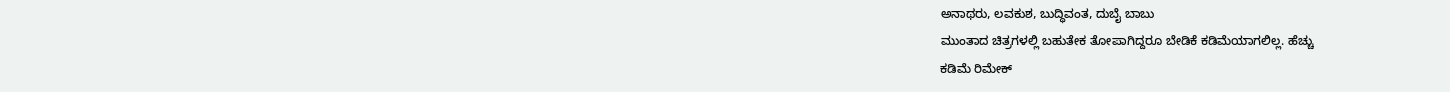ಅನಾಥರು, ಲವಕುಶ, ಬುದ್ಧಿವಂತ, ದುಬೈ ಬಾಬು
ಮುಂತಾದ ಚಿತ್ರಗಳಲ್ಲಿ ಬಹುತೇಕ ತೋಪಾಗಿದ್ದರೂ ಬೇಡಿಕೆ ಕಡಿಮೆಯಾಗಲಿಲ್ಲ. ಹೆಚ್ಚು
ಕಡಿಮೆ ರಿಮೇಕ್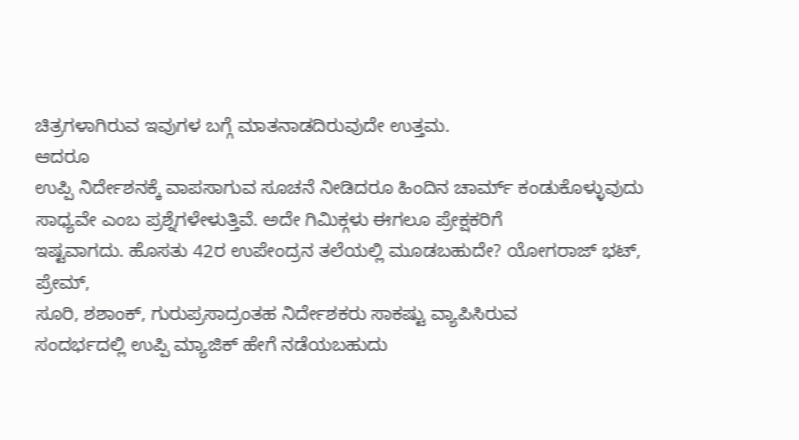ಚಿತ್ರಗಳಾಗಿರುವ ಇವುಗಳ ಬಗ್ಗೆ ಮಾತನಾಡದಿರುವುದೇ ಉತ್ತಮ.
ಆದರೂ
ಉಪ್ಪಿ ನಿರ್ದೇಶನಕ್ಕೆ ವಾಪಸಾಗುವ ಸೂಚನೆ ನೀಡಿದರೂ ಹಿಂದಿನ ಚಾರ್ಮ್ ಕಂಡುಕೊಳ್ಳುವುದು
ಸಾಧ್ಯವೇ ಎಂಬ ಪ್ರಶ್ನೆಗಳೇಳುತ್ತಿವೆ. ಅದೇ ಗಿಮಿಕ್ಗಳು ಈಗಲೂ ಪ್ರೇಕ್ಷಕರಿಗೆ
ಇಷ್ಟವಾಗದು. ಹೊಸತು 42ರ ಉಪೇಂದ್ರನ ತಲೆಯಲ್ಲಿ ಮೂಡಬಹುದೇ? ಯೋಗರಾಜ್ ಭಟ್, ಪ್ರೇಮ್,
ಸೂರಿ, ಶಶಾಂಕ್, ಗುರುಪ್ರಸಾದ್ರಂತಹ ನಿರ್ದೇಶಕರು ಸಾಕಷ್ಟು ವ್ಯಾಪಿಸಿರುವ
ಸಂದರ್ಭದಲ್ಲಿ ಉಪ್ಪಿ ಮ್ಯಾಜಿಕ್ ಹೇಗೆ ನಡೆಯಬಹುದು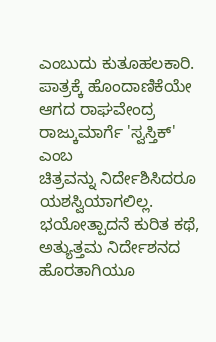ಎಂಬುದು ಕುತೂಹಲಕಾರಿ.
ಪಾತ್ರಕ್ಕೆ ಹೊಂದಾಣಿಕೆಯೇ ಆಗದ ರಾಘವೇಂದ್ರ ರಾಜ್ಕುಮಾರ್ಗೆ 'ಸ್ವಸ್ತಿಕ್' ಎಂಬ
ಚಿತ್ರವನ್ನು ನಿರ್ದೇಶಿಸಿದರೂ ಯಶಸ್ವಿಯಾಗಲಿಲ್ಲ. ಭಯೋತ್ಪಾದನೆ ಕುರಿತ ಕಥೆ,
ಅತ್ಯುತ್ತಮ ನಿರ್ದೇಶನದ ಹೊರತಾಗಿಯೂ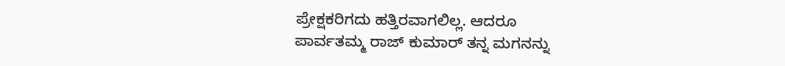ಪ್ರೇಕ್ಷಕರಿಗದು ಹತ್ತಿರವಾಗಲಿಲ್ಲ. ಆದರೂ
ಪಾರ್ವತಮ್ಮ ರಾಜ್ ಕುಮಾರ್ ತನ್ನ ಮಗನನ್ನು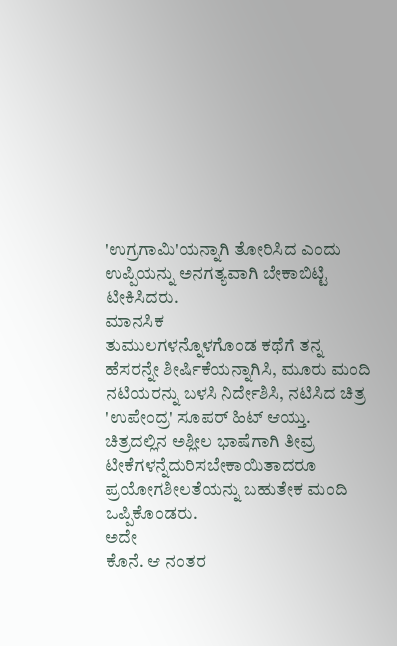'ಉಗ್ರಗಾಮಿ'ಯನ್ನಾಗಿ ತೋರಿಸಿದ ಎಂದು
ಉಪ್ಪಿಯನ್ನು ಅನಗತ್ಯವಾಗಿ ಬೇಕಾಬಿಟ್ಟಿ ಟೀಕಿಸಿದರು.
ಮಾನಸಿಕ
ತುಮುಲಗಳನ್ನೊಳಗೊಂಡ ಕಥೆಗೆ ತನ್ನ ಹೆಸರನ್ನೇ ಶೀರ್ಷಿಕೆಯನ್ನಾಗಿಸಿ, ಮೂರು ಮಂದಿ
ನಟಿಯರನ್ನು ಬಳಸಿ ನಿರ್ದೇಶಿಸಿ, ನಟಿಸಿದ ಚಿತ್ರ 'ಉಪೇಂದ್ರ' ಸೂಪರ್ ಹಿಟ್ ಆಯ್ತು.
ಚಿತ್ರದಲ್ಲಿನ ಅಶ್ಲೀಲ ಭಾಷೆಗಾಗಿ ತೀವ್ರ ಟೀಕೆಗಳನ್ನೆದುರಿಸಬೇಕಾಯಿತಾದರೂ
ಪ್ರಯೋಗಶೀಲತೆಯನ್ನು ಬಹುತೇಕ ಮಂದಿ ಒಪ್ಪಿಕೊಂಡರು.
ಅದೇ
ಕೊನೆ. ಆ ನಂತರ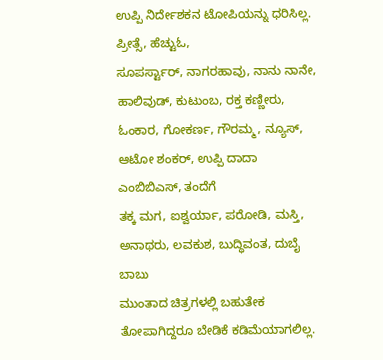ಉಪ್ಪಿ ನಿರ್ದೇಶಕನ ಟೋಪಿಯನ್ನು ಧರಿಸಿಲ್ಲ. ಪ್ರೀತ್ಸೆ, ಹೆಚ್ಟುಓ,
ಸೂಪರ್ಸ್ಟಾರ್, ನಾಗರಹಾವು, ನಾನು ನಾನೇ, ಹಾಲಿವುಡ್, ಕುಟುಂಬ, ರಕ್ತ ಕಣ್ಣೀರು,
ಓಂಕಾರ, ಗೋಕರ್ಣ, ಗೌರಮ್ಮ, ನ್ಯೂಸ್, ಆಟೋ ಶಂಕರ್, ಉಪ್ಪಿ ದಾದಾ ಎಂಬಿಬಿಎಸ್, ತಂದೆಗೆ
ತಕ್ಕ ಮಗ, ಐಶ್ವರ್ಯಾ, ಪರೋಡಿ, ಮಸ್ತಿ, ಅನಾಥರು, ಲವಕುಶ, ಬುದ್ಧಿವಂತ, ದುಬೈ ಬಾಬು
ಮುಂತಾದ ಚಿತ್ರಗಳಲ್ಲಿ ಬಹುತೇಕ ತೋಪಾಗಿದ್ದರೂ ಬೇಡಿಕೆ ಕಡಿಮೆಯಾಗಲಿಲ್ಲ.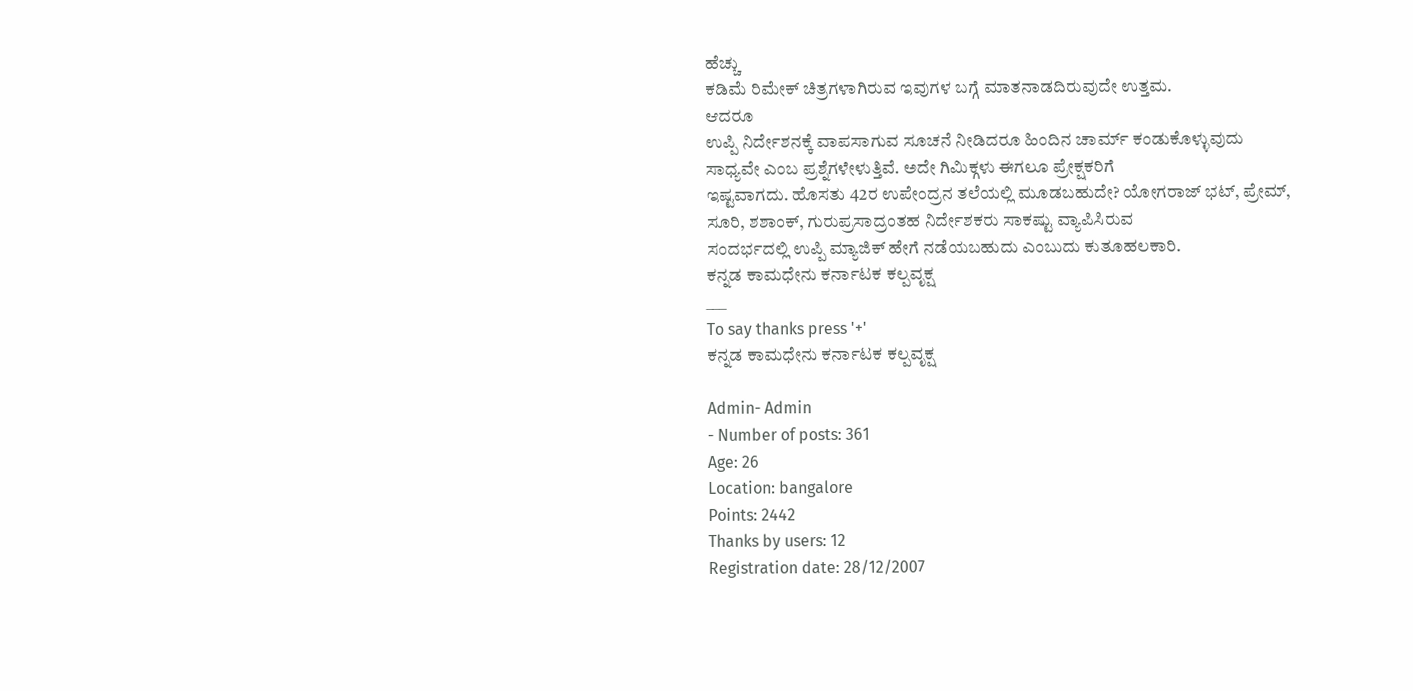ಹೆಚ್ಚು
ಕಡಿಮೆ ರಿಮೇಕ್ ಚಿತ್ರಗಳಾಗಿರುವ ಇವುಗಳ ಬಗ್ಗೆ ಮಾತನಾಡದಿರುವುದೇ ಉತ್ತಮ.
ಆದರೂ
ಉಪ್ಪಿ ನಿರ್ದೇಶನಕ್ಕೆ ವಾಪಸಾಗುವ ಸೂಚನೆ ನೀಡಿದರೂ ಹಿಂದಿನ ಚಾರ್ಮ್ ಕಂಡುಕೊಳ್ಳುವುದು
ಸಾಧ್ಯವೇ ಎಂಬ ಪ್ರಶ್ನೆಗಳೇಳುತ್ತಿವೆ. ಅದೇ ಗಿಮಿಕ್ಗಳು ಈಗಲೂ ಪ್ರೇಕ್ಷಕರಿಗೆ
ಇಷ್ಟವಾಗದು. ಹೊಸತು 42ರ ಉಪೇಂದ್ರನ ತಲೆಯಲ್ಲಿ ಮೂಡಬಹುದೇ? ಯೋಗರಾಜ್ ಭಟ್, ಪ್ರೇಮ್,
ಸೂರಿ, ಶಶಾಂಕ್, ಗುರುಪ್ರಸಾದ್ರಂತಹ ನಿರ್ದೇಶಕರು ಸಾಕಷ್ಟು ವ್ಯಾಪಿಸಿರುವ
ಸಂದರ್ಭದಲ್ಲಿ ಉಪ್ಪಿ ಮ್ಯಾಜಿಕ್ ಹೇಗೆ ನಡೆಯಬಹುದು ಎಂಬುದು ಕುತೂಹಲಕಾರಿ.
ಕನ್ನಡ ಕಾಮಧೇನು ಕರ್ನಾಟಕ ಕಲ್ಪವೃಕ್ಷ
___
To say thanks press '+'
ಕನ್ನಡ ಕಾಮಧೇನು ಕರ್ನಾಟಕ ಕಲ್ಪವೃಕ್ಷ

Admin- Admin
- Number of posts: 361
Age: 26
Location: bangalore
Points: 2442
Thanks by users: 12
Registration date: 28/12/2007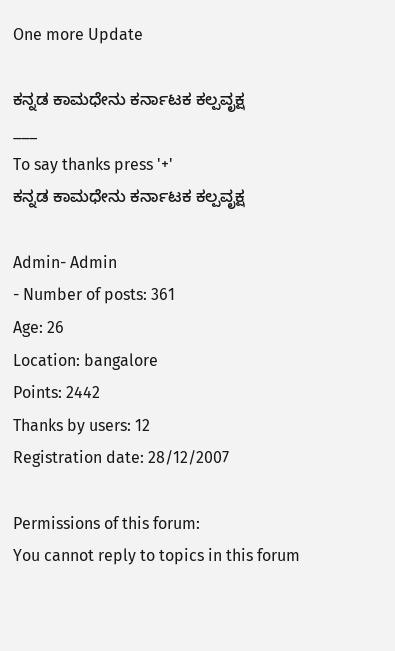One more Update

ಕನ್ನಡ ಕಾಮಧೇನು ಕರ್ನಾಟಕ ಕಲ್ಪವೃಕ್ಷ
___
To say thanks press '+'
ಕನ್ನಡ ಕಾಮಧೇನು ಕರ್ನಾಟಕ ಕಲ್ಪವೃಕ್ಷ

Admin- Admin
- Number of posts: 361
Age: 26
Location: bangalore
Points: 2442
Thanks by users: 12
Registration date: 28/12/2007

Permissions of this forum:
You cannot reply to topics in this forum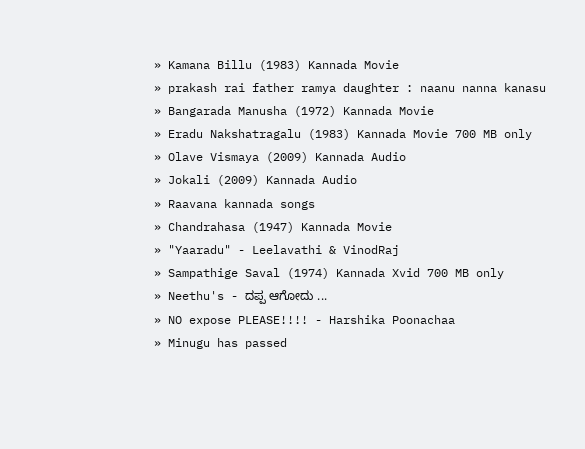» Kamana Billu (1983) Kannada Movie
» prakash rai father ramya daughter : naanu nanna kanasu
» Bangarada Manusha (1972) Kannada Movie
» Eradu Nakshatragalu (1983) Kannada Movie 700 MB only
» Olave Vismaya (2009) Kannada Audio
» Jokali (2009) Kannada Audio
» Raavana kannada songs
» Chandrahasa (1947) Kannada Movie
» "Yaaradu" - Leelavathi & VinodRaj
» Sampathige Saval (1974) Kannada Xvid 700 MB only
» Neethu's - ದಪ್ಪ ಆಗೋದು ...
» NO expose PLEASE!!!! - Harshika Poonachaa
» Minugu has passed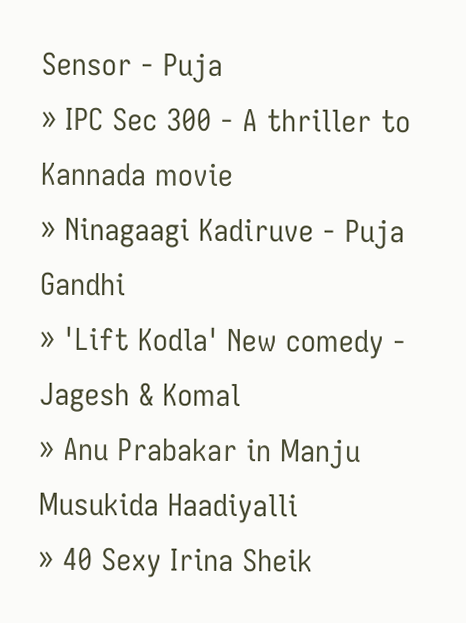Sensor - Puja
» IPC Sec 300 - A thriller to Kannada movie
» Ninagaagi Kadiruve - Puja Gandhi
» 'Lift Kodla' New comedy - Jagesh & Komal
» Anu Prabakar in Manju Musukida Haadiyalli
» 40 Sexy Irina Sheik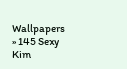Wallpapers
» 145 Sexy Kim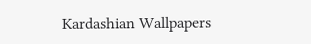Kardashian Wallpapers